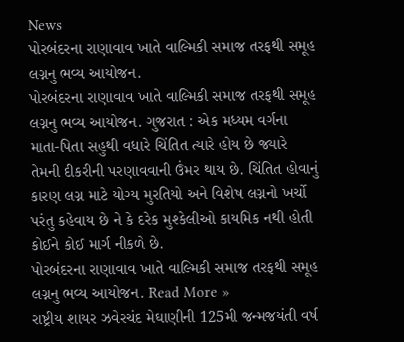News
પોરબંદરના રાણાવાવ ખાતે વાલ્મિકી સમાજ તરફથી સમૂહ લગ્નનુ ભવ્ય આયોજન.
પોરબંદરના રાણાવાવ ખાતે વાલ્મિકી સમાજ તરફથી સમૂહ લગ્નનુ ભવ્ય આયોજન. ગુજરાત : એક મધ્યમ વર્ગના માતા-પિતા સહુથી વધારે ચિંતિત ત્યારે હોય છે જ્યારે તેમની દીકરીની પરણાવવાની ઉંમર થાય છે. ચિંતિત હોવાનું કારણ લગ્ન માટે યોગ્ય મુરતિયો અને વિશેષ લગ્નનો ખર્ચો પરંતુ કહેવાય છે ને કે દરેક મુશ્કેલીઓ કાયમિક નથી હોતી કોઈને કોઈ માર્ગ નીકળે છે.
પોરબંદરના રાણાવાવ ખાતે વાલ્મિકી સમાજ તરફથી સમૂહ લગ્નનુ ભવ્ય આયોજન. Read More »
રાષ્ટ્રીય શાયર ઝવેરચંદ મેઘાણીની 125મી જન્મજયંતી વર્ષ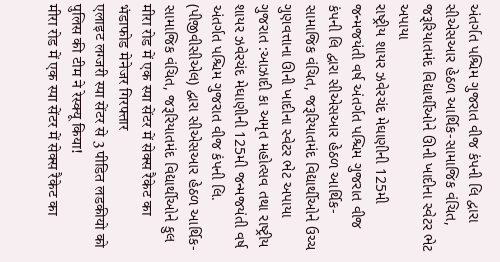અંતર્ગત પશ્ચિમ ગુજરાત વીજ કંપની લિ દ્વારા સીએસઆર હેઠળ આર્થિક-સામાજિક વંચિત, જરૂરિયાતમંદ વિદ્યાર્થીઓને ઊની ખાદીના સ્વેટર ભેટ અપાયા
રાષ્ટ્રીય શાયર ઝવેરચંદ મેઘાણીની 125મી જન્મજયંતી વર્ષ અંતર્ગત પશ્ચિમ ગુજરાત વીજ કંપની લિ દ્વારા સીએસઆર હેઠળ આર્થિક-સામાજિક વંચિત, જરૂરિયાતમંદ વિદ્યાર્થીઓને ઉચ્ચ ગુણવત્તાના ઊની ખાદીના સ્વેટર ભેટ અપાયા ગુજરાત :આઝાદી કા અમૃત મહોત્સવ તથા રાષ્ટ્રીય શાયર ઝવેરચંદ મેઘાણીની 125મી જન્મજયંતી વર્ષ અંતર્ગત પશ્ચિમ ગુજરાત વીજ કંપની લિ. (પીજીવીસીએલ) દ્વારા સીએસઆર હેઠળ આર્થિક-સામાજિક વંચિત, જરૂરિયાતમંદ વિદ્યાર્થીઓને કુલ
मीरा रोड में एक स्पा सेंटर में सेक्स रैकेट का भंडाफोड मेनेजर गिरफ्तार
एलाइट लग्जरी स्पा सेंटर से 3 पीडित लडकीयो को पुलिस की टीम ने रेस्क्यू किया!
मीरा रोड में एक स्पा सेंटर में सेक्स रैकेट का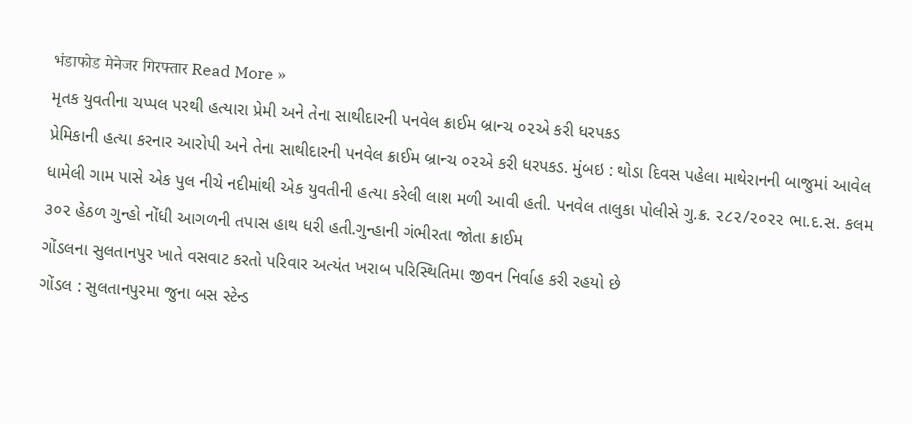भंडाफोड मेनेजर गिरफ्तार Read More »
મૃતક યુવતીના ચપ્પલ પરથી હત્યારા પ્રેમી અને તેના સાથીદારની પનવેલ ક્રાઈમ બ્રાન્ચ ૦૨એ કરી ધરપકડ
પ્રેમિકાની હત્યા કરનાર આરોપી અને તેના સાથીદારની પનવેલ ક્રાઈમ બ્રાન્ચ ૦૨એ કરી ધરપકડ. મુંબઇ : થોડા દિવસ પહેલા માથેરાનની બાજુમાં આવેલ ધામેલી ગામ પાસે એક પુલ નીચે નદીમાંથી એક યુવતીની હત્યા કરેલી લાશ મળી આવી હતી. પનવેલ તાલુકા પોલીસે ગુ.ક્ર. ૨૮૨/૨૦૨૨ ભા.દ.સ. કલમ ૩૦૨ હેઠળ ગુન્હો નોંધી આગળની તપાસ હાથ ધરી હતી.ગુન્હાની ગંભીરતા જોતા ક્રાઈમ
ગોંડલના સુલતાનપુર ખાતે વસવાટ કરતો પરિવાર અત્યંત ખરાબ પરિસ્થિતિમા જીવન નિર્વાહ કરી રહયો છે
ગોંડલ : સુલતાનપુરમા જુના બસ સ્ટેન્ડ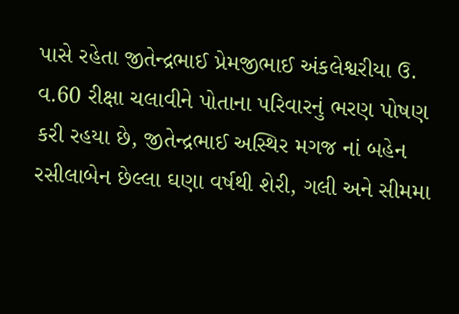પાસે રહેતા જીતેન્દ્રભાઈ પ્રેમજીભાઈ અંકલેશ્વરીયા ઉ. વ.60 રીક્ષા ચલાવીને પોતાના પરિવારનું ભરણ પોષણ કરી રહયા છે, જીતેન્દ્રભાઈ અસ્થિર મગજ નાં બહેન રસીલાબેન છેલ્લા ઘણા વર્ષથી શેરી, ગલી અને સીમમા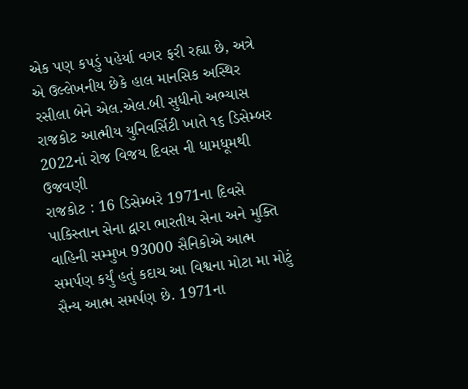એક પણ કપડું પહેર્યા વગર ફરી રહ્યા છે, અત્રે એ ઉલ્લેખનીય છેકે હાલ માનસિક અસ્થિર રસીલા બેને એલ.એલ.બી સુધીનો અભ્યાસ
રાજકોટ આત્મીય યુનિવર્સિટી ખાતે ૧૬ ડિસેમ્બર 2022નાં રોજ વિજય દિવસ ની ધામધૂમથી ઉજવણી
રાજકોટ : 16 ડિસેમ્બરે 1971ના દિવસે પાકિસ્તાન સેના દ્વારા ભારતીય સેના અને મુક્તિ વાહિની સમ્મુખ 93000 સૈનિકોએ આત્મ સમર્પણ કર્યું હતું કદાચ આ વિશ્વના મોટા મા મોટું સૈન્ય આત્મ સમર્પણ છે. 1971ના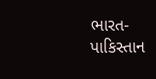ભારત-પાકિસ્તાન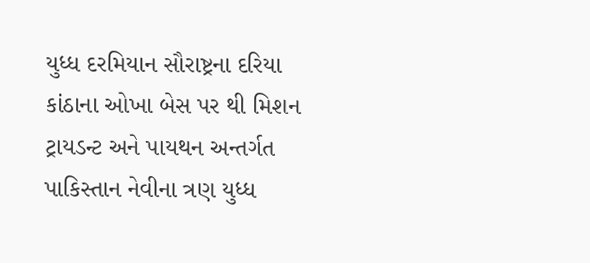યુધ્ધ દરમિયાન સૌરાષ્ટ્રના દરિયા કાંઠાના ઓખા બેસ પર થી મિશન ટ્રાયડન્ટ અને પાયથન અન્તર્ગત પાકિસ્તાન નેવીના ત્રણ યુધ્ધ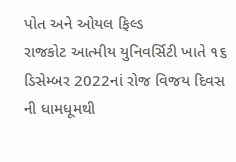પોત અને ઓયલ ફિલ્ડ
રાજકોટ આત્મીય યુનિવર્સિટી ખાતે ૧૬ ડિસેમ્બર 2022નાં રોજ વિજય દિવસ ની ધામધૂમથી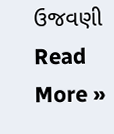ઉજવણી Read More »